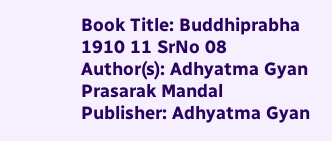Book Title: Buddhiprabha 1910 11 SrNo 08
Author(s): Adhyatma Gyan Prasarak Mandal
Publisher: Adhyatma Gyan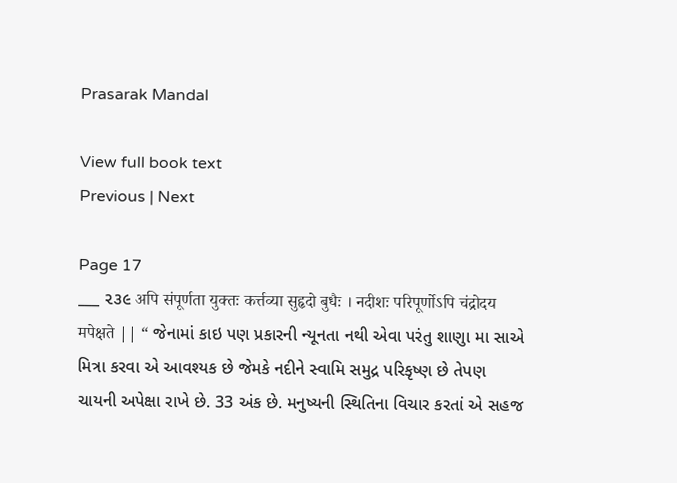Prasarak Mandal

View full book text
Previous | Next

Page 17
___ ૨૩૯ अपि संपूर्णता युक्तः कर्त्तव्या सुहृदो बुधैः । नदीशः परिपूर्णोऽपि चंद्रोदय मपेक्षते || “ જેનામાં કાઇ પણ પ્રકારની ન્યૂનતા નથી એવા પરંતુ શાણુા મા સાએ મિત્રા કરવા એ આવશ્યક છે જેમકે નદીને સ્વામિ સમુદ્ર પરિકૃષ્ણ છે તેપણ ચાયની અપેક્ષા રાખે છે. 33 અંક છે. મનુષ્યની સ્થિતિના વિચાર કરતાં એ સહજ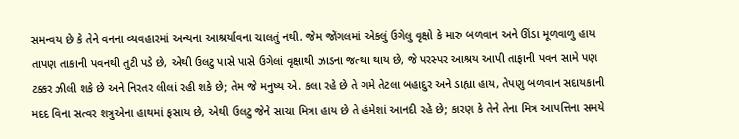સમન્વય છે કે તેને વનના વ્યવહારમાં અન્યના આશ્રર્યાવના ચાલતું નથી. જેમ જોંગલમાં એકલું ઉગેલુ વૃક્ષો કે મારુ બળવાન અને ઊંડા મૂળવાળુ હાય તાપણ તાકાની પવનથી તુટી પડે છે, એથી ઉલટુ પાસે પાસે ઉગેલાં વૃક્ષાથી ઝાડના જત્થા થાય છે, જે પરસ્પર આશ્રય આપી તાફાની પવન સામે પણ ટક્કર ઝીલી શકે છે અને નિરતર લીલાં રહી શકે છે; તેમ જે મનુષ્ય એ. કલા રહે છે તે ગમે તેટલા બહાદુર અને ડાહ્યા હાય, તેપણુ બળવાન સદાયકાની મદદ વિના સત્વર શત્રુએના હાથમાં ફસાય છે, એથી ઉલટુ જેને સાચા મિત્રા હાય છે તે હંમેશાં આનદી રહે છે; કારણ કે તેને તેના મિત્ર આપત્તિના સમયે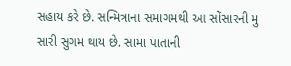સહાય કરે છે. સન્મિત્રાના સમાગમથી આ સોંસારની મુ સારી સુગમ થાય છે. સામા પાતાની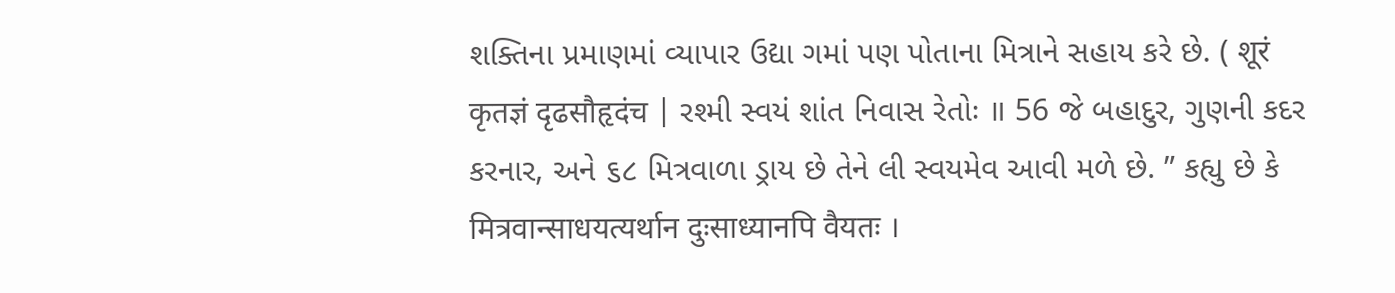શક્તિના પ્રમાણમાં વ્યાપાર ઉદ્યા ગમાં પણ પોતાના મિત્રાને સહાય કરે છે. ( शूरं कृतज्ञं दृढसौहृदंच | રશ્મી સ્વયં શાંત નિવાસ રેતોઃ ॥ 56 જે બહાદુર, ગુણની કદર કરનાર, અને ૬૮ મિત્રવાળા ડ્રાય છે તેને લી સ્વયમેવ આવી મળે છે. ” કહ્યુ છે કે मित्रवान्साधयत्यर्थान दुःसाध्यानपि वैयतः ।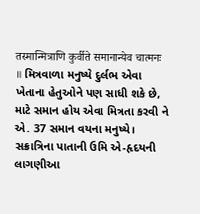तस्मान्मित्राणि कुर्वीते समानान्येव चात्मनः ॥ મિત્રવાળા મનુષ્યે દુર્લભ એવા ખેતાના હેતુઓને પણ સાધી શકે છે, માટે સમાન હોય એવા મિત્રતા કરવી ને એ. 37 સમાન વયના મનુષ્યે। સક્રાત્રિના પાતાની ઉમિ એ-હૃદયની લાગણીઆ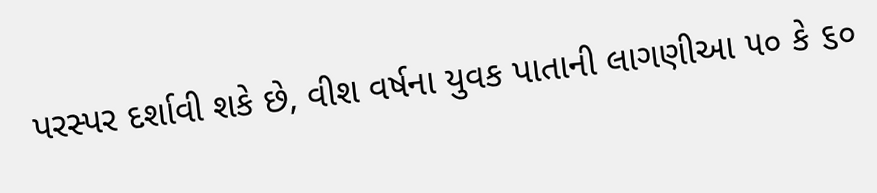પરસ્પર દર્શાવી શકે છે, વીશ વર્ષના યુવક પાતાની લાગણીઆ ૫૦ કે ૬૦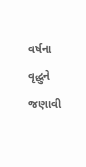વર્ષના વૃદ્ધુને જણાવી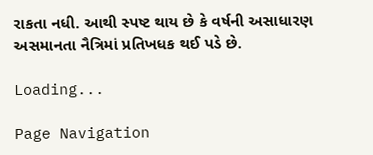રાકતા નધી. આથી સ્પષ્ટ થાય છે કે વર્ષની અસાધારણ અસમાનતા નૈત્રિમાં પ્રતિખધક થઈ પડે છે.

Loading...

Page Navigation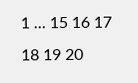1 ... 15 16 17 18 19 20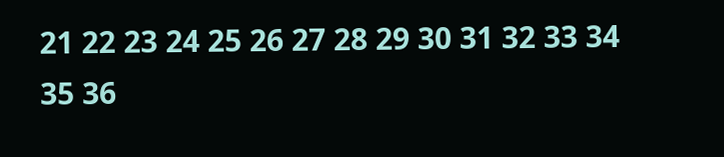21 22 23 24 25 26 27 28 29 30 31 32 33 34 35 36